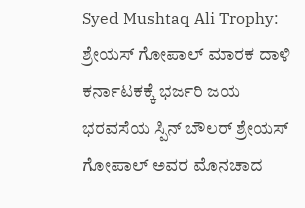Syed Mushtaq Ali Trophy: ಶ್ರೇಯಸ್ ಗೋಪಾಲ್ ಮಾರಕ ದಾಳಿ ಕರ್ನಾಟಕಕ್ಕೆ ಭರ್ಜರಿ ಜಯ
ಭರವಸೆಯ ಸ್ಪಿನ್ ಬೌಲರ್ ಶ್ರೇಯಸ್ ಗೋಪಾಲ್ ಅವರ ಮೊನಚಾದ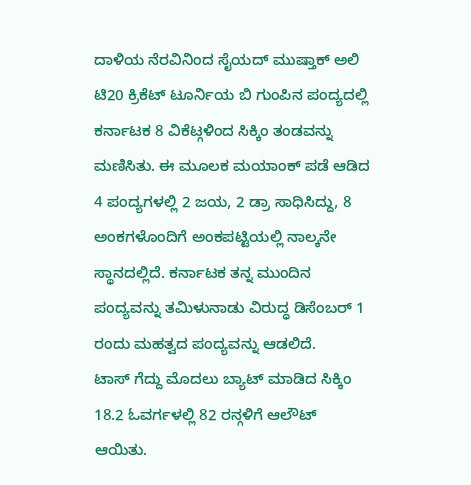ದಾಳಿಯ ನೆರವಿನಿಂದ ಸೈಯದ್ ಮುಷ್ತಾಕ್ ಅಲಿ ಟಿ20 ಕ್ರಿಕೆಟ್ ಟೂರ್ನಿಯ ಬಿ ಗುಂಪಿನ ಪಂದ್ಯದಲ್ಲಿ ಕರ್ನಾಟಕ 8 ವಿಕೆಟ್ಗಳಿಂದ ಸಿಕ್ಕಿಂ ತಂಡವನ್ನು ಮಣಿಸಿತು. ಈ ಮೂಲಕ ಮಯಾಂಕ್ ಪಡೆ ಆಡಿದ 4 ಪಂದ್ಯಗಳಲ್ಲಿ 2 ಜಯ, 2 ಡ್ರಾ ಸಾಧಿಸಿದ್ದು, 8 ಅಂಕಗಳೊಂದಿಗೆ ಅಂಕಪಟ್ಟಿಯಲ್ಲಿ ನಾಲ್ಕನೇ ಸ್ಥಾನದಲ್ಲಿದೆ. ಕರ್ನಾಟಕ ತನ್ನ ಮುಂದಿನ ಪಂದ್ಯವನ್ನು ತಮಿಳುನಾಡು ವಿರುದ್ಧ ಡಿಸೆಂಬರ್ 1 ರಂದು ಮಹತ್ವದ ಪಂದ್ಯವನ್ನು ಆಡಲಿದೆ.
ಟಾಸ್ ಗೆದ್ದು ಮೊದಲು ಬ್ಯಾಟ್ ಮಾಡಿದ ಸಿಕ್ಕಿಂ 18.2 ಓವರ್ಗಳಲ್ಲಿ 82 ರನ್ಗಳಿಗೆ ಆಲೌಟ್ ಆಯಿತು.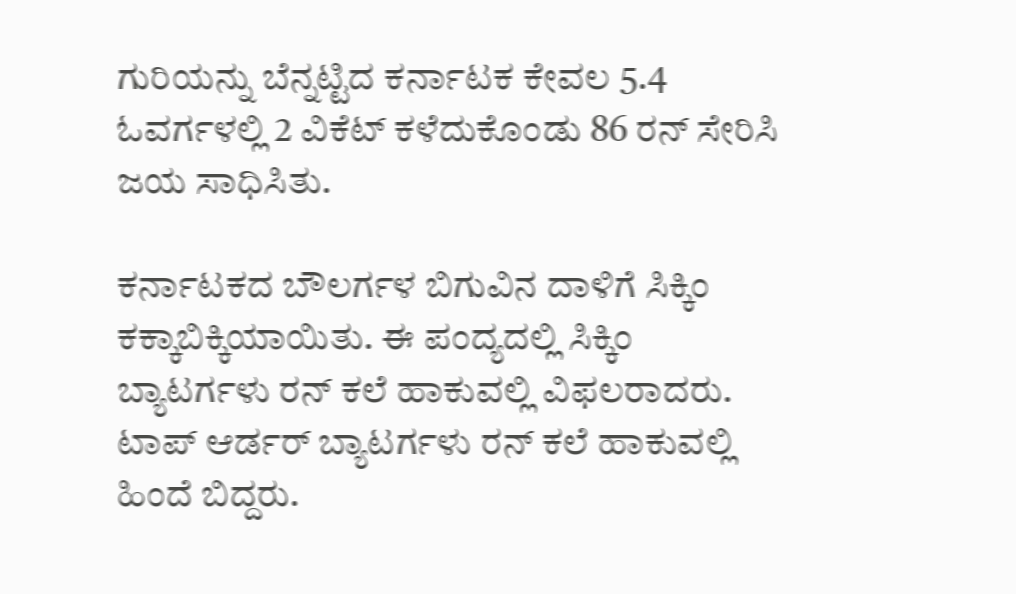ಗುರಿಯನ್ನು ಬೆನ್ನಟ್ಟಿದ ಕರ್ನಾಟಕ ಕೇವಲ 5.4 ಓವರ್ಗಳಲ್ಲಿ 2 ವಿಕೆಟ್ ಕಳೆದುಕೊಂಡು 86 ರನ್ ಸೇರಿಸಿ ಜಯ ಸಾಧಿಸಿತು.

ಕರ್ನಾಟಕದ ಬೌಲರ್ಗಳ ಬಿಗುವಿನ ದಾಳಿಗೆ ಸಿಕ್ಕಿಂ ಕಕ್ಕಾಬಿಕ್ಕಿಯಾಯಿತು. ಈ ಪಂದ್ಯದಲ್ಲಿ ಸಿಕ್ಕಿಂ ಬ್ಯಾಟರ್ಗಳು ರನ್ ಕಲೆ ಹಾಕುವಲ್ಲಿ ವಿಫಲರಾದರು. ಟಾಪ್ ಆರ್ಡರ್ ಬ್ಯಾಟರ್ಗಳು ರನ್ ಕಲೆ ಹಾಕುವಲ್ಲಿ ಹಿಂದೆ ಬಿದ್ದರು.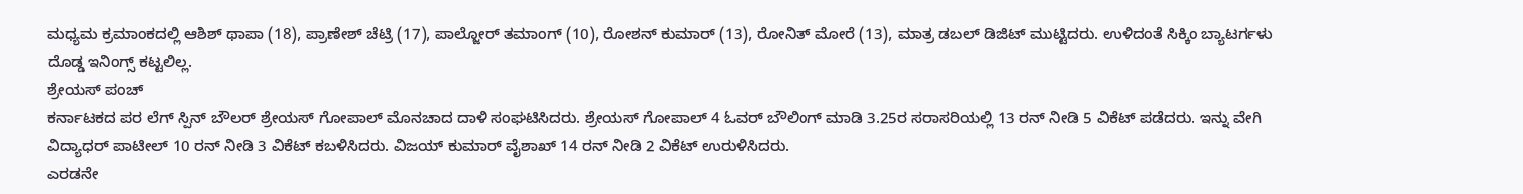ಮಧ್ಯಮ ಕ್ರಮಾಂಕದಲ್ಲಿ ಆಶಿಶ್ ಥಾಪಾ (18), ಪ್ರಾಣೇಶ್ ಚೆಟ್ರಿ (17), ಪಾಲ್ಜೋರ್ ತಮಾಂಗ್ (10), ರೋಶನ್ ಕುಮಾರ್ (13), ರೋನಿತ್ ಮೋರೆ (13), ಮಾತ್ರ ಡಬಲ್ ಡಿಜಿಟ್ ಮುಟ್ಟಿದರು. ಉಳಿದಂತೆ ಸಿಕ್ಕಿಂ ಬ್ಯಾಟರ್ಗಳು ದೊಡ್ಡ ಇನಿಂಗ್ಸ್ ಕಟ್ಟಲಿಲ್ಲ.
ಶ್ರೇಯಸ್ ಪಂಚ್
ಕರ್ನಾಟಕದ ಪರ ಲೆಗ್ ಸ್ಪಿನ್ ಬೌಲರ್ ಶ್ರೇಯಸ್ ಗೋಪಾಲ್ ಮೊನಚಾದ ದಾಳಿ ಸಂಘಟಿಸಿದರು. ಶ್ರೇಯಸ್ ಗೋಪಾಲ್ 4 ಓವರ್ ಬೌಲಿಂಗ್ ಮಾಡಿ 3.25ರ ಸರಾಸರಿಯಲ್ಲಿ 13 ರನ್ ನೀಡಿ 5 ವಿಕೆಟ್ ಪಡೆದರು. ಇನ್ನು ವೇಗಿ ವಿದ್ಯಾಧರ್ ಪಾಟೀಲ್ 10 ರನ್ ನೀಡಿ 3 ವಿಕೆಟ್ ಕಬಳಿಸಿದರು. ವಿಜಯ್ ಕುಮಾರ್ ವೈಶಾಖ್ 14 ರನ್ ನೀಡಿ 2 ವಿಕೆಟ್ ಉರುಳಿಸಿದರು.
ಎರಡನೇ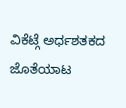ವಿಕೆಟ್ಗೆ ಅರ್ಧಶತಕದ ಜೊತೆಯಾಟ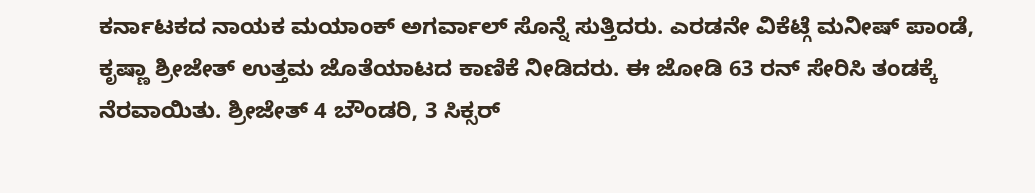ಕರ್ನಾಟಕದ ನಾಯಕ ಮಯಾಂಕ್ ಅಗರ್ವಾಲ್ ಸೊನ್ನೆ ಸುತ್ತಿದರು. ಎರಡನೇ ವಿಕೆಟ್ಗೆ ಮನೀಷ್ ಪಾಂಡೆ, ಕೃಷ್ಣಾ ಶ್ರೀಜೇತ್ ಉತ್ತಮ ಜೊತೆಯಾಟದ ಕಾಣಿಕೆ ನೀಡಿದರು. ಈ ಜೋಡಿ 63 ರನ್ ಸೇರಿಸಿ ತಂಡಕ್ಕೆ ನೆರವಾಯಿತು. ಶ್ರೀಜೇತ್ 4 ಬೌಂಡರಿ, 3 ಸಿಕ್ಸರ್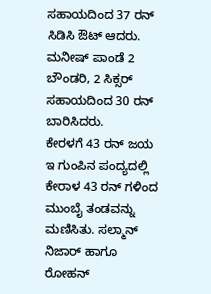ಸಹಾಯದಿಂದ 37 ರನ್ ಸಿಡಿಸಿ ಔಟ್ ಆದರು. ಮನೀಷ್ ಪಾಂಡೆ 2 ಬೌಂಡರಿ, 2 ಸಿಕ್ಸರ್ ಸಹಾಯದಿಂದ 30 ರನ್ ಬಾರಿಸಿದರು.
ಕೇರಳಗೆ 43 ರನ್ ಜಯ
ಇ ಗುಂಪಿನ ಪಂದ್ಯದಲ್ಲಿ ಕೇರಾಳ 43 ರನ್ ಗಳಿಂದ ಮುಂಬೈ ತಂಡವನ್ನು ಮಣಿಸಿತು. ಸಲ್ಮಾನ್ ನಿಜಾರ್ ಹಾಗೂ ರೋಹನ್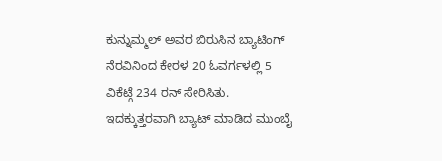ಕುನ್ನುಮ್ಮಲ್ ಅವರ ಬಿರುಸಿನ ಬ್ಯಾಟಿಂಗ್ ನೆರವಿನಿಂದ ಕೇರಳ 20 ಓವರ್ಗಳಲ್ಲಿ 5 ವಿಕೆಟ್ಗೆ 234 ರನ್ ಸೇರಿಸಿತು. ಇದಕ್ಕುತ್ತರವಾಗಿ ಬ್ಯಾಟ್ ಮಾಡಿದ ಮುಂಬೈ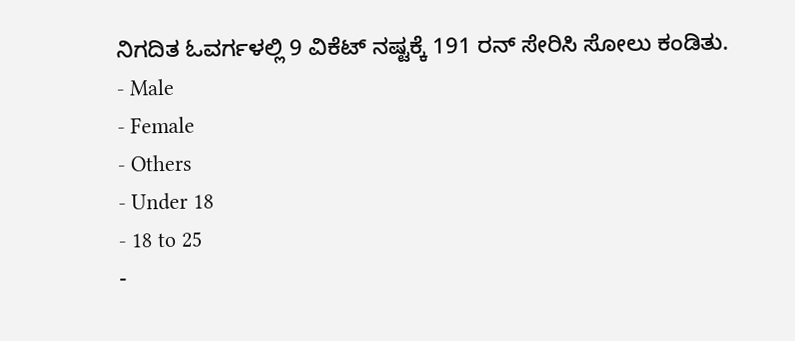ನಿಗದಿತ ಓವರ್ಗಳಲ್ಲಿ 9 ವಿಕೆಟ್ ನಷ್ಟಕ್ಕೆ 191 ರನ್ ಸೇರಿಸಿ ಸೋಲು ಕಂಡಿತು.
- Male
- Female
- Others
- Under 18
- 18 to 25
-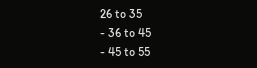26 to 35
- 36 to 45
- 45 to 55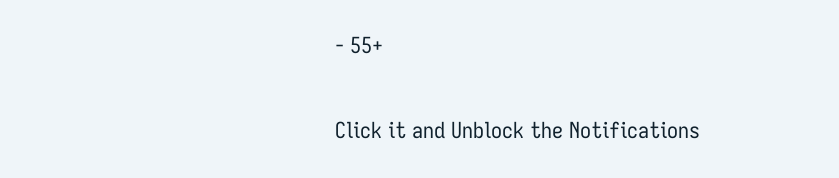- 55+


Click it and Unblock the Notifications